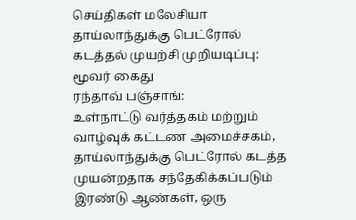செய்திகள் மலேசியா
தாய்லாந்துக்கு பெட்ரோல் கடத்தல் முயற்சி முறியடிப்பு: மூவர் கைது
ரந்தாவ் பஞ்சாங்:
உள்நாட்டு வர்த்தகம் மற்றும் வாழ்வுக் கட்டண அமைச்சகம், தாய்லாந்துக்கு பெட்ரோல் கடத்த முயன்றதாக சந்தேகிக்கப்படும் இரண்டு ஆண்கள், ஒரு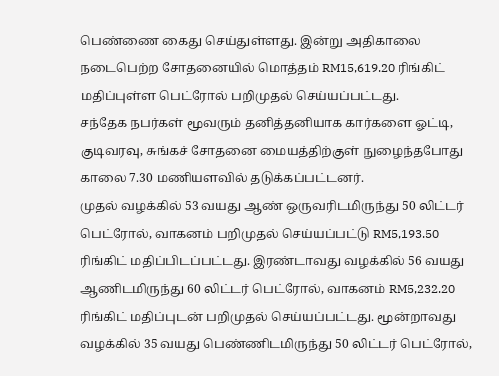பெண்ணை கைது செய்துள்ளது. இன்று அதிகாலை நடைபெற்ற சோதனையில் மொத்தம் RM15,619.20 ரிங்கிட் மதிப்புள்ள பெட்ரோல் பறிமுதல் செய்யப்பட்டது.
சந்தேக நபர்கள் மூவரும் தனித்தனியாக கார்களை ஓட்டி, குடிவரவு, சுங்கச் சோதனை மையத்திற்குள் நுழைந்தபோது காலை 7.30 மணியளவில் தடுக்கப்பட்டனர்.
முதல் வழக்கில் 53 வயது ஆண் ஒருவரிடமிருந்து 50 லிட்டர் பெட்ரோல், வாகனம் பறிமுதல் செய்யப்பட்டு RM5,193.50 ரிங்கிட் மதிப்பிடப்பட்டது. இரண்டாவது வழக்கில் 56 வயது ஆணிடமிருந்து 60 லிட்டர் பெட்ரோல், வாகனம் RM5,232.20 ரிங்கிட் மதிப்புடன் பறிமுதல் செய்யப்பட்டது. மூன்றாவது வழக்கில் 35 வயது பெண்ணிடமிருந்து 50 லிட்டர் பெட்ரோல்,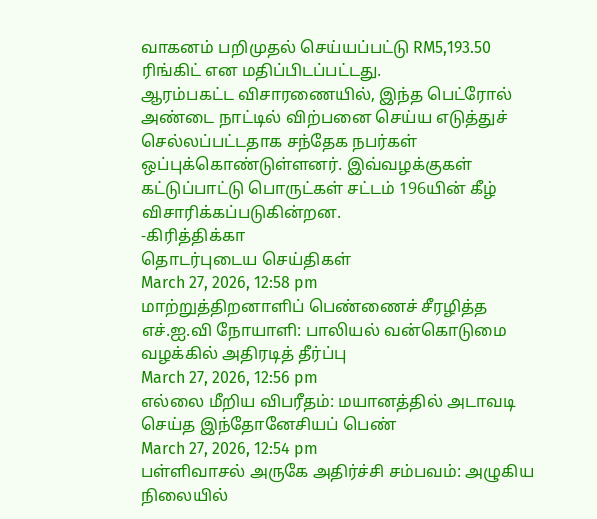வாகனம் பறிமுதல் செய்யப்பட்டு RM5,193.50 ரிங்கிட் என மதிப்பிடப்பட்டது.
ஆரம்பகட்ட விசாரணையில், இந்த பெட்ரோல் அண்டை நாட்டில் விற்பனை செய்ய எடுத்துச் செல்லப்பட்டதாக சந்தேக நபர்கள் ஒப்புக்கொண்டுள்ளனர். இவ்வழக்குகள் கட்டுப்பாட்டு பொருட்கள் சட்டம் 196யின் கீழ் விசாரிக்கப்படுகின்றன.
-கிரித்திக்கா
தொடர்புடைய செய்திகள்
March 27, 2026, 12:58 pm
மாற்றுத்திறனாளிப் பெண்ணைச் சீரழித்த எச்.ஐ.வி நோயாளி: பாலியல் வன்கொடுமை வழக்கில் அதிரடித் தீர்ப்பு
March 27, 2026, 12:56 pm
எல்லை மீறிய விபரீதம்: மயானத்தில் அடாவடி செய்த இந்தோனேசியப் பெண்
March 27, 2026, 12:54 pm
பள்ளிவாசல் அருகே அதிர்ச்சி சம்பவம்: அழுகிய நிலையில்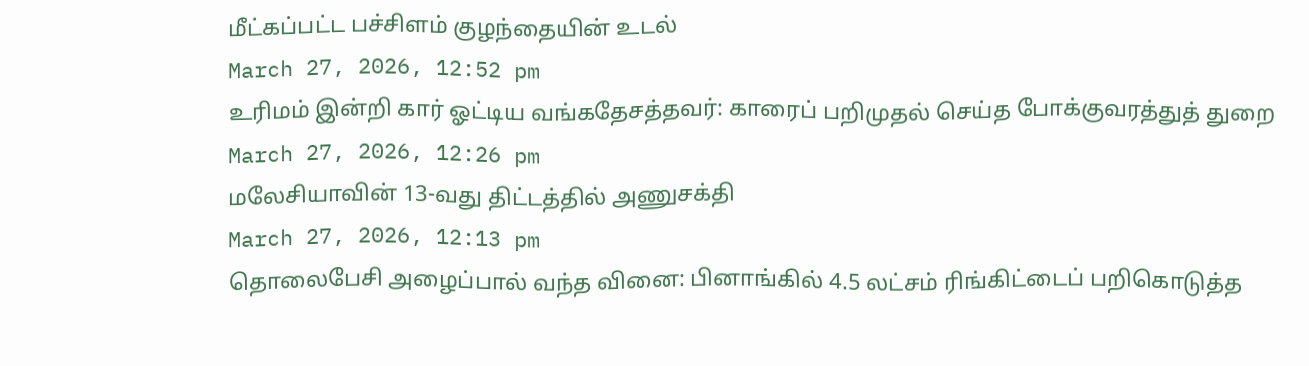மீட்கப்பட்ட பச்சிளம் குழந்தையின் உடல்
March 27, 2026, 12:52 pm
உரிமம் இன்றி கார் ஓட்டிய வங்கதேசத்தவர்: காரைப் பறிமுதல் செய்த போக்குவரத்துத் துறை
March 27, 2026, 12:26 pm
மலேசியாவின் 13-வது திட்டத்தில் அணுசக்தி
March 27, 2026, 12:13 pm
தொலைபேசி அழைப்பால் வந்த வினை: பினாங்கில் 4.5 லட்சம் ரிங்கிட்டைப் பறிகொடுத்த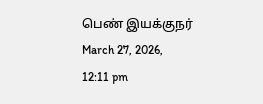பெண் இயக்குநர்
March 27, 2026, 12:11 pm